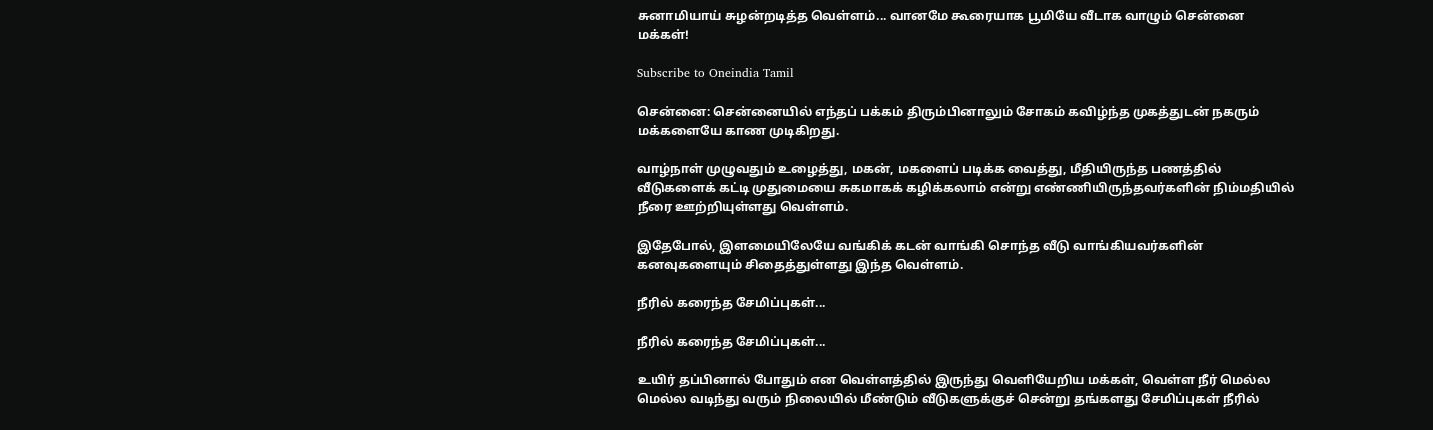சுனாமியாய் சுழன்றடித்த வெள்ளம்... வானமே கூரையாக பூமியே வீடாக வாழும் சென்னை மக்கள்!

Subscribe to Oneindia Tamil

சென்னை: சென்னையில் எந்தப் பக்கம் திரும்பினாலும் சோகம் கவிழ்ந்த முகத்துடன் நகரும் மக்களையே காண முடிகிறது.

வாழ்நாள் முழுவதும் உழைத்து, மகன், மகளைப் படிக்க வைத்து, மீதியிருந்த பணத்தில் வீடுகளைக் கட்டி முதுமையை சுகமாகக் கழிக்கலாம் என்று எண்ணியிருந்தவர்களின் நிம்மதியில் நீரை ஊற்றியுள்ளது வெள்ளம்.

இதேபோல், இளமையிலேயே வங்கிக் கடன் வாங்கி சொந்த வீடு வாங்கியவர்களின் கனவுகளையும் சிதைத்துள்ளது இந்த வெள்ளம்.

நீரில் கரைந்த சேமிப்புகள்...

நீரில் கரைந்த சேமிப்புகள்...

உயிர் தப்பினால் போதும் என வெள்ளத்தில் இருந்து வெளியேறிய மக்கள், வெள்ள நீர் மெல்ல மெல்ல வடிந்து வரும் நிலையில் மீண்டும் வீடுகளுக்குச் சென்று தங்களது சேமிப்புகள் நீரில்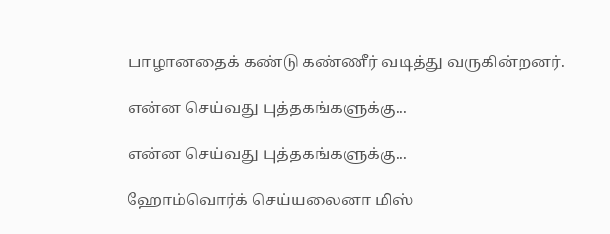பாழானதைக் கண்டு கண்ணீர் வடித்து வருகின்றனர்.

என்ன செய்வது புத்தகங்களுக்கு...

என்ன செய்வது புத்தகங்களுக்கு...

ஹோம்வொர்க் செய்யலைனா மிஸ்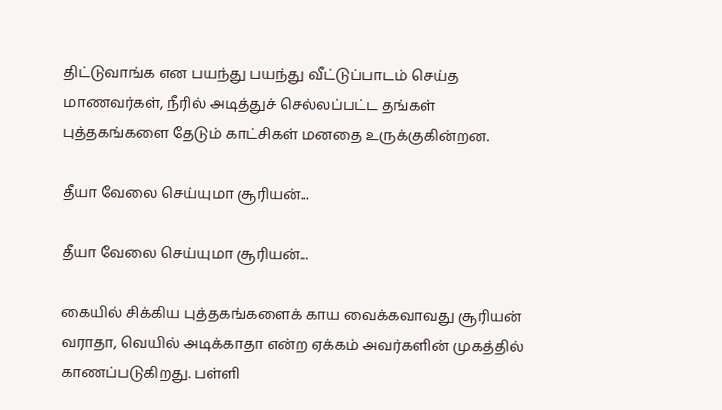திட்டுவாங்க என பயந்து பயந்து வீட்டுப்பாடம் செய்த மாணவர்கள், நீரில் அடித்துச் செல்லப்பட்ட தங்கள் புத்தகங்களை தேடும் காட்சிகள் மனதை உருக்குகின்றன.

தீயா வேலை செய்யுமா சூரியன்...

தீயா வேலை செய்யுமா சூரியன்...

கையில் சிக்கிய புத்தகங்களைக் காய வைக்கவாவது சூரியன் வராதா, வெயில் அடிக்காதா என்ற ஏக்கம் அவர்களின் முகத்தில் காணப்படுகிறது. பள்ளி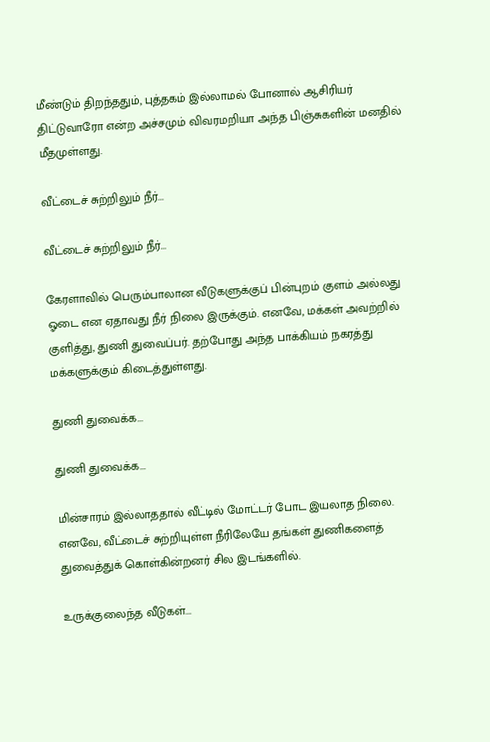மீண்டும் திறந்ததும், புத்தகம் இல்லாமல் போனால் ஆசிரியர் திட்டுவாரோ என்ற அச்சமும் விவரமறியா அந்த பிஞ்சுகளின் மனதில் மீதமுள்ளது.

வீட்டைச் சுற்றிலும் நீர்...

வீட்டைச் சுற்றிலும் நீர்...

கேரளாவில் பெரும்பாலான வீடுகளுக்குப் பின்புறம் குளம் அல்லது ஓடை என ஏதாவது நீர் நிலை இருக்கும். எனவே, மக்கள் அவற்றில் குளித்து, துணி துவைப்பர். தற்போது அந்த பாக்கியம் நகரத்து மக்களுக்கும் கிடைத்துள்ளது.

துணி துவைக்க...

துணி துவைக்க...

மின்சாரம் இல்லாததால் வீட்டில் மோட்டர் போட இயலாத நிலை. எனவே, வீட்டைச் சுற்றியுள்ள நீரிலேயே தங்கள் துணிகளைத் துவைத்துக் கொள்கின்றனர் சில இடங்களில்.

உருக்குலைந்த வீடுகள்...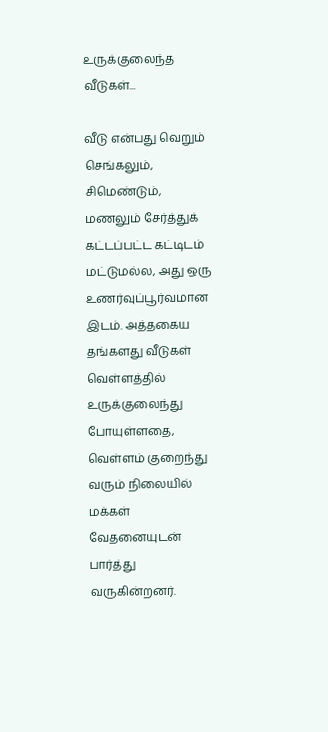உருக்குலைந்த வீடுகள்...

வீடு என்பது வெறும் செங்கலும், சிமெண்டும், மணலும் சேர்த்துக் கட்டப்பட்ட கட்டிடம் மட்டுமல்ல, அது ஒரு உணர்வுப்பூர்வமான இடம். அத்தகைய தங்களது வீடுகள் வெள்ளத்தில் உருக்குலைந்து போயுள்ளதை, வெள்ளம் குறைந்து வரும் நிலையில் மக்கள் வேதனையுடன் பார்த்து வருகின்றனர்.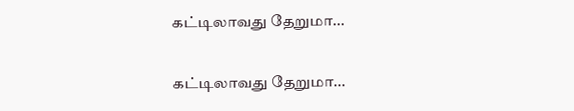கட்டிலாவது தேறுமா...

கட்டிலாவது தேறுமா...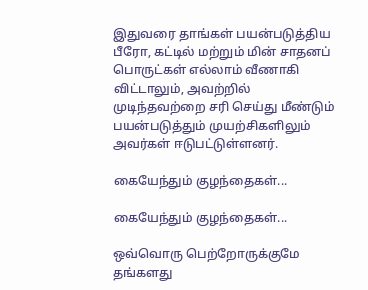இதுவரை தாங்கள் பயன்படுத்திய பீரோ, கட்டில் மற்றும் மின் சாதனப் பொருட்கள் எல்லாம் வீணாகி விட்டாலும், அவற்றில் முடிந்தவற்றை சரி செய்து மீண்டும் பயன்படுத்தும் முயற்சிகளிலும் அவர்கள் ஈடுபட்டுள்ளனர்.

கையேந்தும் குழந்தைகள்...

கையேந்தும் குழந்தைகள்...

ஒவ்வொரு பெற்றோருக்குமே தங்களது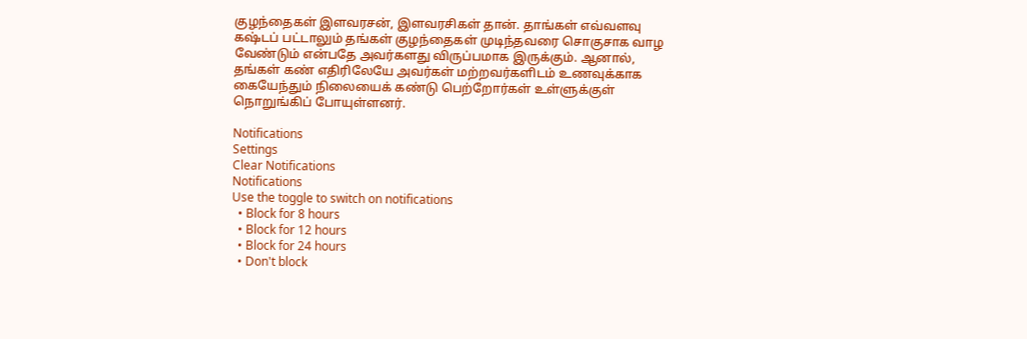குழந்தைகள் இளவரசன், இளவரசிகள் தான். தாங்கள் எவ்வளவு கஷ்டப் பட்டாலும் தங்கள் குழந்தைகள் முடிந்தவரை சொகுசாக வாழ வேண்டும் என்பதே அவர்களது விருப்பமாக இருக்கும். ஆனால், தங்கள் கண் எதிரிலேயே அவர்கள் மற்றவர்களிடம் உணவுக்காக கையேந்தும் நிலையைக் கண்டு பெற்றோர்கள் உள்ளுக்குள் நொறுங்கிப் போயுள்ளனர்.

Notifications
Settings
Clear Notifications
Notifications
Use the toggle to switch on notifications
  • Block for 8 hours
  • Block for 12 hours
  • Block for 24 hours
  • Don't block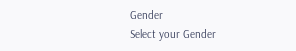Gender
Select your Gender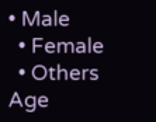• Male
  • Female
  • Others
Age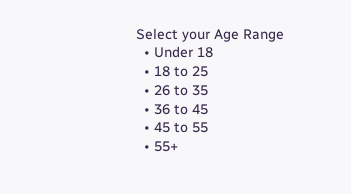Select your Age Range
  • Under 18
  • 18 to 25
  • 26 to 35
  • 36 to 45
  • 45 to 55
  • 55+